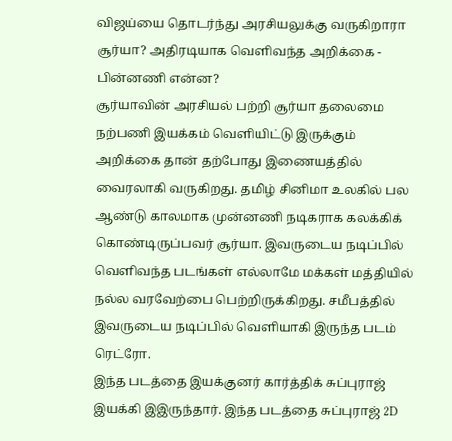விஜய்யை தொடர்ந்து அரசியலுக்கு வருகிறாரா சூர்யா? அதிரடியாக வெளிவந்த அறிக்கை - பின்னணி என்ன?
சூர்யாவின் அரசியல் பற்றி சூர்யா தலைமை நற்பணி இயக்கம் வெளியிட்டு இருக்கும் அறிக்கை தான் தற்போது இணையத்தில் வைரலாகி வருகிறது. தமிழ் சினிமா உலகில் பல ஆண்டு காலமாக முன்னணி நடிகராக கலக்கிக் கொண்டிருப்பவர் சூர்யா. இவருடைய நடிப்பில் வெளிவந்த படங்கள் எல்லாமே மக்கள் மத்தியில் நல்ல வரவேற்பை பெற்றிருக்கிறது. சமீபத்தில் இவருடைய நடிப்பில் வெளியாகி இருந்த படம் ரெட்ரோ.
இந்த படத்தை இயக்குனர் கார்த்திக் சுப்புராஜ் இயக்கி இஇருந்தார். இந்த படத்தை சுப்புராஜ் 2D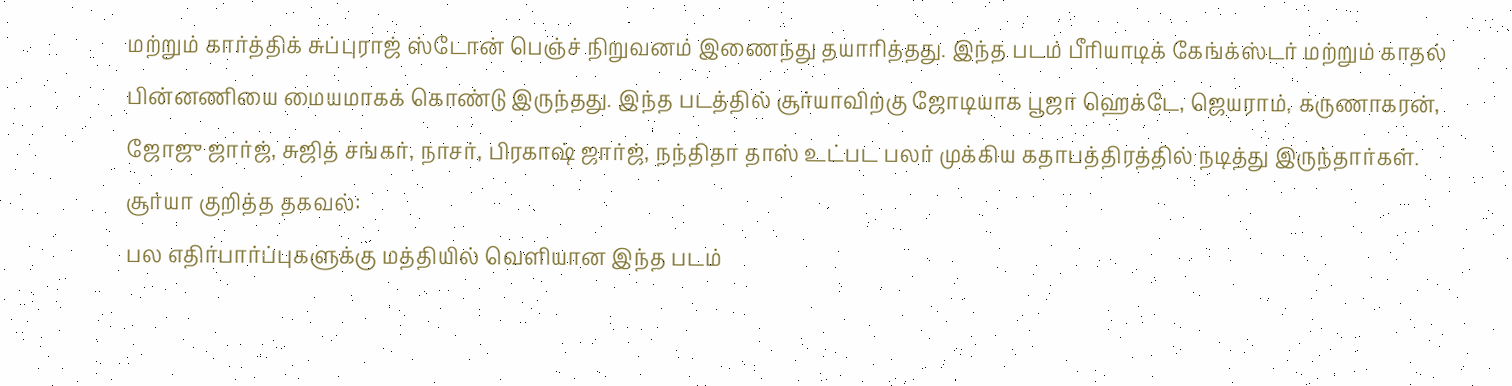மற்றும் கார்த்திக் சுப்புராஜ் ஸ்டோன் பெஞ்ச் நிறுவனம் இணைந்து தயாரித்தது. இந்த படம் பீரியாடிக் கேங்க்ஸ்டர் மற்றும் காதல் பின்னணியை மையமாகக் கொண்டு இருந்தது. இந்த படத்தில் சூர்யாவிற்கு ஜோடியாக பூஜா ஹெக்டே, ஜெயராம், கருணாகரன், ஜோஜு ஜார்ஜ், சுஜித் சங்கர், நாசர், பிரகாஷ் ஜார்ஜ், நந்திதா தாஸ் உட்பட பலர் முக்கிய கதாபத்திரத்தில் நடித்து இருந்தார்கள்.
சூர்யா குறித்த தகவல்:
பல எதிர்பார்ப்புகளுக்கு மத்தியில் வெளியான இந்த படம்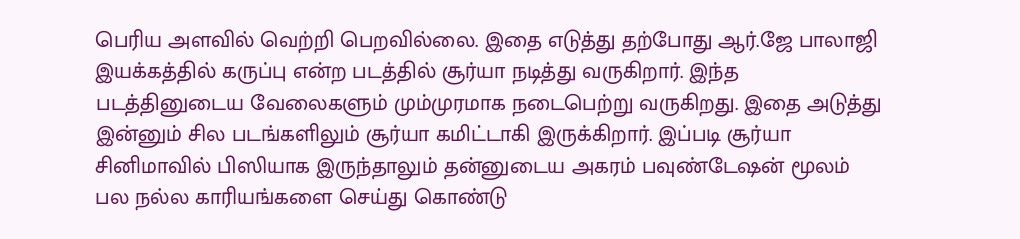பெரிய அளவில் வெற்றி பெறவில்லை. இதை எடுத்து தற்போது ஆர்.ஜே பாலாஜி இயக்கத்தில் கருப்பு என்ற படத்தில் சூர்யா நடித்து வருகிறார். இந்த படத்தினுடைய வேலைகளும் மும்முரமாக நடைபெற்று வருகிறது. இதை அடுத்து இன்னும் சில படங்களிலும் சூர்யா கமிட்டாகி இருக்கிறார். இப்படி சூர்யா சினிமாவில் பிஸியாக இருந்தாலும் தன்னுடைய அகரம் பவுண்டேஷன் மூலம் பல நல்ல காரியங்களை செய்து கொண்டு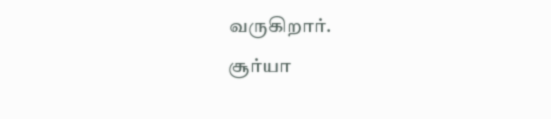வருகிறார்.
சூர்யா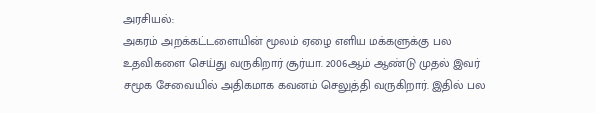அரசியல்:
அகரம் அறக்கட்டளையின் மூலம் ஏழை எளிய மக்களுக்கு பல உதவிகளை செய்து வருகிறார் சூர்யா. 2006ஆம் ஆண்டு முதல் இவர் சமூக சேவையில் அதிகமாக கவனம் செலுத்தி வருகிறார். இதில் பல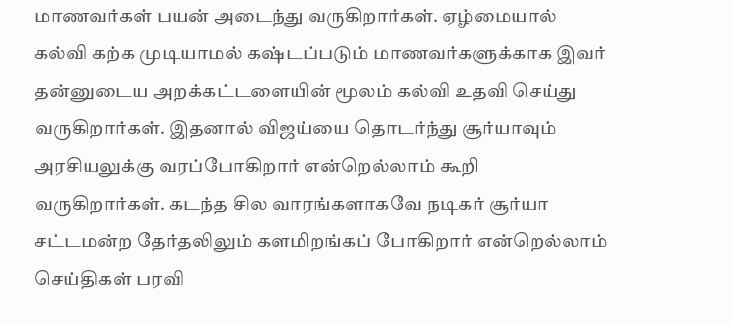மாணவர்கள் பயன் அடைந்து வருகிறார்கள். ஏழ்மையால் கல்வி கற்க முடியாமல் கஷ்டப்படும் மாணவர்களுக்காக இவர் தன்னுடைய அறக்கட்டளையின் மூலம் கல்வி உதவி செய்து வருகிறார்கள். இதனால் விஜய்யை தொடர்ந்து சூர்யாவும் அரசியலுக்கு வரப்போகிறார் என்றெல்லாம் கூறி வருகிறார்கள். கடந்த சில வாரங்களாகவே நடிகர் சூர்யா சட்டமன்ற தேர்தலிலும் களமிறங்கப் போகிறார் என்றெல்லாம் செய்திகள் பரவி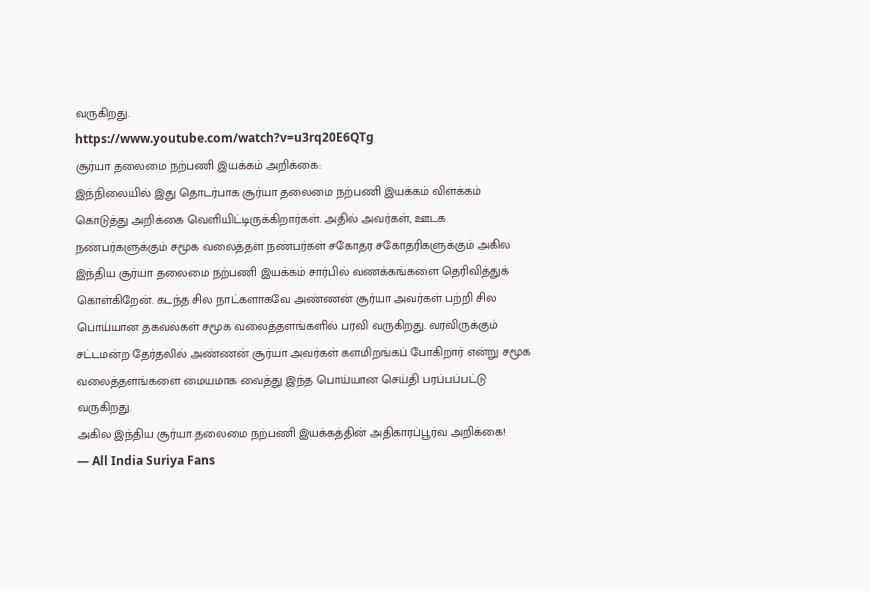வருகிறது.
https://www.youtube.com/watch?v=u3rq20E6QTg
சூர்யா தலைமை நற்பணி இயக்கம் அறிக்கை:
இந்நிலையில் இது தொடர்பாக சூர்யா தலைமை நற்பணி இயக்கம் விளக்கம் கொடுத்து அறிக்கை வெளியிட்டிருக்கிறார்கள். அதில் அவர்கள், ஊடக நண்பர்களுக்கும் சமூக வலைத்தள நண்பர்கள் சகோதர சகோதரிகளுக்கும் அகில இந்திய சூர்யா தலைமை நற்பணி இயக்கம் சார்பில் வணக்கங்களை தெரிவித்துக் கொள்கிறேன். கடந்த சில நாட்களாகவே அண்ணன் சூர்யா அவர்கள் பற்றி சில பொய்யான தகவல்கள் சமூக வலைத்தளங்களில் பரவி வருகிறது. வரவிருக்கும் சட்டமன்ற தேர்தலில் அண்ணன் சூர்யா அவர்கள் களமிறங்கப் போகிறார் என்று சமூக வலைத்தளங்களை மையமாக வைத்து இந்த பொய்யான செய்தி பரப்பப்பட்டு வருகிறது.
அகில இந்திய சூர்யா தலைமை நற்பணி இயக்கத்தின் அதிகாரப்பூர்வ அறிக்கை!
— All India Suriya Fans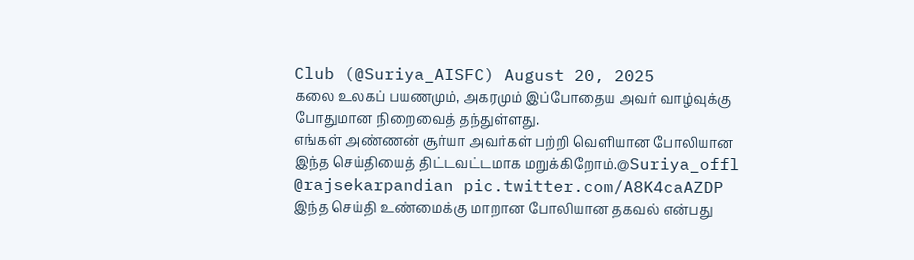Club (@Suriya_AISFC) August 20, 2025
கலை உலகப் பயணமும், அகரமும் இப்போதைய அவர் வாழ்வுக்கு போதுமான நிறைவைத் தந்துள்ளது.
எங்கள் அண்ணன் சூர்யா அவர்கள் பற்றி வெளியான போலியான இந்த செய்தியைத் திட்டவட்டமாக மறுக்கிறோம்.@Suriya_offl @rajsekarpandian pic.twitter.com/A8K4caAZDP
இந்த செய்தி உண்மைக்கு மாறான போலியான தகவல் என்பது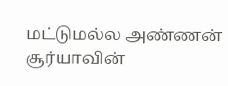மட்டுமல்ல அண்ணன் சூர்யாவின்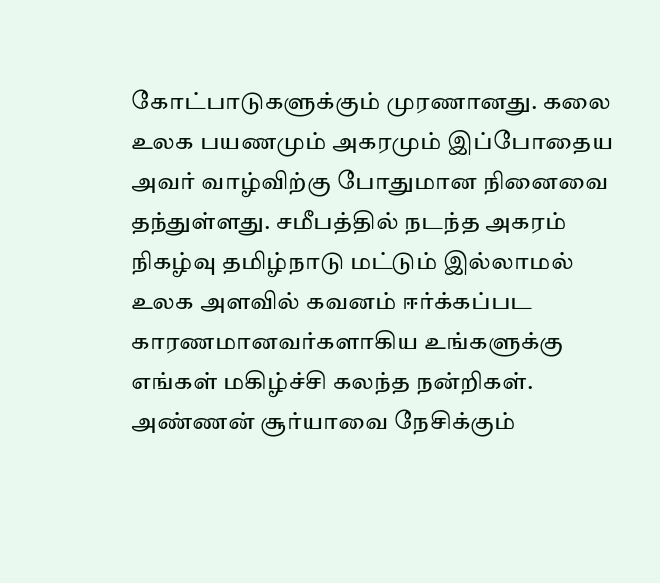கோட்பாடுகளுக்கும் முரணானது. கலை உலக பயணமும் அகரமும் இப்போதைய அவர் வாழ்விற்கு போதுமான நினைவை தந்துள்ளது. சமீபத்தில் நடந்த அகரம் நிகழ்வு தமிழ்நாடு மட்டும் இல்லாமல் உலக அளவில் கவனம் ஈர்க்கப்பட காரணமானவர்களாகிய உங்களுக்கு எங்கள் மகிழ்ச்சி கலந்த நன்றிகள். அண்ணன் சூர்யாவை நேசிக்கும்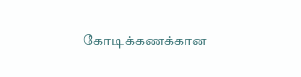கோடிக்கணக்கான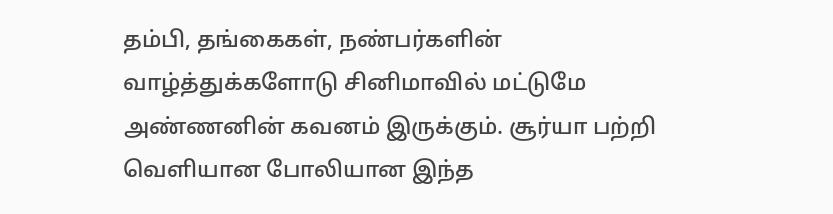தம்பி, தங்கைகள், நண்பர்களின் வாழ்த்துக்களோடு சினிமாவில் மட்டுமே அண்ணனின் கவனம் இருக்கும். சூர்யா பற்றி வெளியான போலியான இந்த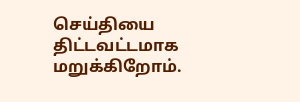செய்தியை திட்டவட்டமாக மறுக்கிறோம்.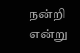நன்றி என்று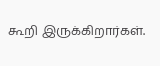கூறி இருக்கிறார்கள்.